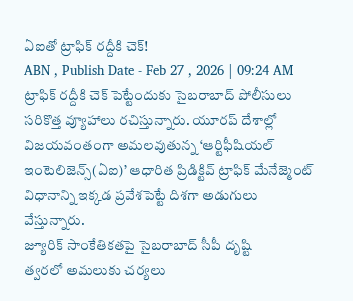ఏఐతో ట్రాఫిక్ రద్దీకి చెక్!
ABN , Publish Date - Feb 27 , 2026 | 09:24 AM
ట్రాఫిక్ రద్దీకి చెక్ పెట్టేందుకు సైబరాబాద్ పోలీసులు సరికొత్త వ్యూహాలు రచిస్తున్నారు. యూరప్ దేశాల్లో విజయవంతంగా అమలవుతున్న ‘ఆర్టిఫీషియల్ ఇంటెలిజెన్స్(ఏఐ)’ ఆధారిత ప్రిడిక్టివ్ ట్రాఫిక్ మేనేజ్మెంట్ విధానాన్ని ఇక్కడ ప్రవేశపెట్టే దిశగా అడుగులు వేస్తున్నారు.
జ్యూరిక్ సాంకేతికతపై సైబరాబాద్ సీపీ దృష్టి
త్వరలో అమలుకు చర్యలు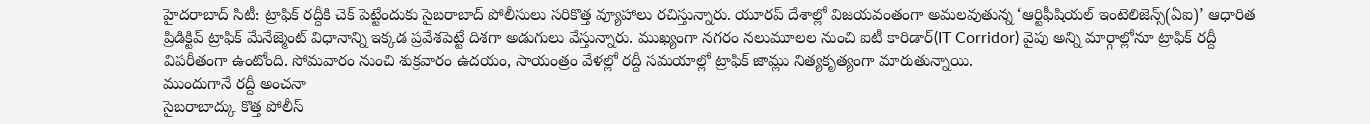హైదరాబాద్ సిటీ: ట్రాఫిక్ రద్దీకి చెక్ పెట్టేందుకు సైబరాబాద్ పోలీసులు సరికొత్త వ్యూహాలు రచిస్తున్నారు. యూరప్ దేశాల్లో విజయవంతంగా అమలవుతున్న ‘ఆర్టిఫీషియల్ ఇంటెలిజెన్స్(ఏఐ)’ ఆధారిత ప్రిడిక్టివ్ ట్రాఫిక్ మేనేజ్మెంట్ విధానాన్ని ఇక్కడ ప్రవేశపెట్టే దిశగా అడుగులు వేస్తున్నారు. ముఖ్యంగా నగరం నలుమూలల నుంచి ఐటీ కారిడార్(IT Corridor) వైపు అన్ని మార్గాల్లోనూ ట్రాఫిక్ రద్దీ విపరీతంగా ఉంటోంది. సోమవారం నుంచి శుక్రవారం ఉదయం, సాయంత్రం వేళల్లో రద్దీ సమయాల్లో ట్రాఫిక్ జామ్లు నిత్యకృత్యంగా మారుతున్నాయి.
ముందుగానే రద్దీ అంచనా
సైబరాబాద్కు కొత్త పోలీస్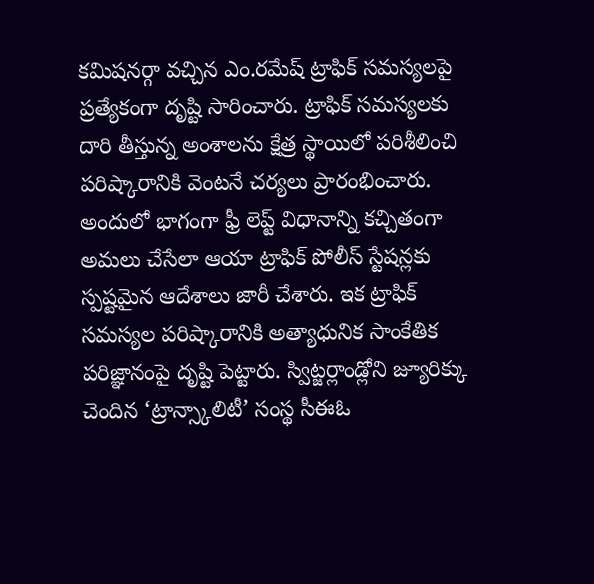కమిషనర్గా వచ్చిన ఎం.రమేష్ ట్రాఫిక్ సమస్యలపై ప్రత్యేకంగా దృష్టి సారించారు. ట్రాఫిక్ సమస్యలకు దారి తీస్తున్న అంశాలను క్షేత్ర స్థాయిలో పరిశీలించి పరిష్కారానికి వెంటనే చర్యలు ప్రారంభించారు. అందులో భాగంగా ఫ్రీ లెప్ట్ విధానాన్ని కచ్చితంగా అమలు చేసేలా ఆయా ట్రాఫిక్ పోలీస్ స్టేషన్లకు స్పష్టమైన ఆదేశాలు జారీ చేశారు. ఇక ట్రాఫిక్ సమస్యల పరిష్కారానికి అత్యాధునిక సాంకేతిక పరిజ్ఞానంపై దృష్టి పెట్టారు. స్విట్జర్లాండ్లోని జ్యూరిక్కు చెందిన ‘ట్రాన్స్కాలిటీ’ సంస్థ సీఈఓ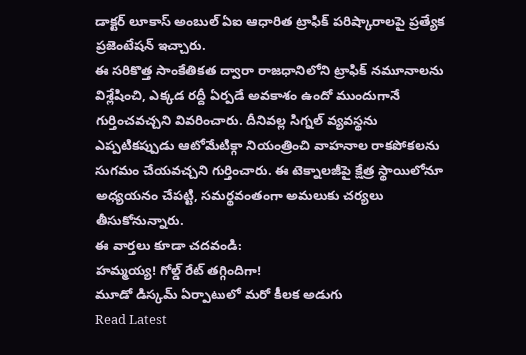డాక్టర్ లూకాస్ అంబుల్ ఏఐ ఆధారిత ట్రాఫిక్ పరిష్కారాలపై ప్రత్యేక ప్రజెంటేషన్ ఇచ్చారు.
ఈ సరికొత్త సాంకేతికత ద్వారా రాజధానిలోని ట్రాఫిక్ నమూనాలను విశ్లేషించి, ఎక్కడ రద్దీ ఏర్పడే అవకాశం ఉందో ముందుగానే గుర్తించవచ్చని వివరించారు. దీనివల్ల సిగ్నల్ వ్యవస్థను ఎప్పటికప్పుడు ఆటోమేటిక్గా నియంత్రించి వాహనాల రాకపోకలను సుగమం చేయవచ్చని గుర్తించారు. ఈ టెక్నాలజీపై క్షేత్ర స్థాయిలోనూ అధ్యయనం చేపట్టి, సమర్థవంతంగా అమలుకు చర్యలు తీసుకోనున్నారు.
ఈ వార్తలు కూడా చదవండి:
హమ్మయ్య! గోల్డ్ రేట్ తగ్గిందిగా!
మూడో డిస్కమ్ ఏర్పాటులో మరో కీలక అడుగు
Read Latest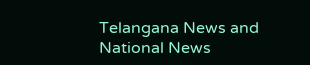Telangana News and National News